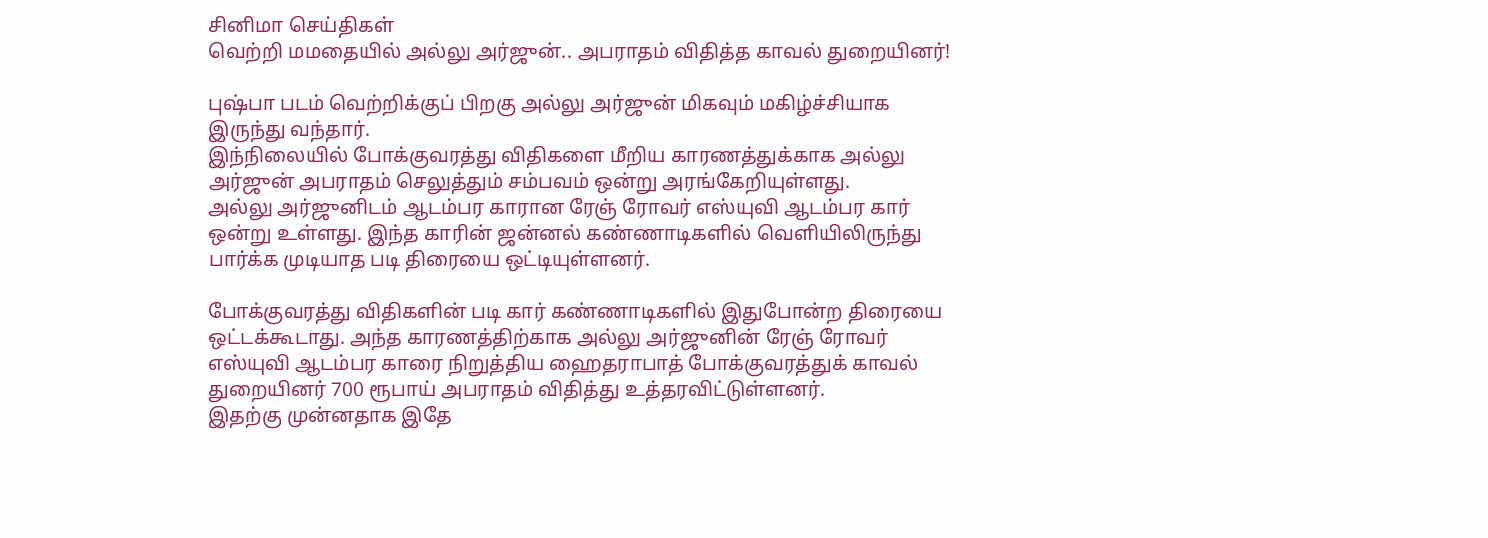சினிமா செய்திகள்
வெற்றி மமதையில் அல்லு அர்ஜுன்.. அபராதம் விதித்த காவல் துறையினர்!

புஷ்பா படம் வெற்றிக்குப் பிறகு அல்லு அர்ஜுன் மிகவும் மகிழ்ச்சியாக இருந்து வந்தார்.
இந்நிலையில் போக்குவரத்து விதிகளை மீறிய காரணத்துக்காக அல்லு அர்ஜுன் அபராதம் செலுத்தும் சம்பவம் ஒன்று அரங்கேறியுள்ளது.
அல்லு அர்ஜுனிடம் ஆடம்பர காரான ரேஞ் ரோவர் எஸ்யுவி ஆடம்பர கார் ஒன்று உள்ளது. இந்த காரின் ஜன்னல் கண்ணாடிகளில் வெளியிலிருந்து பார்க்க முடியாத படி திரையை ஒட்டியுள்ளனர்.

போக்குவரத்து விதிகளின் படி கார் கண்ணாடிகளில் இதுபோன்ற திரையை ஒட்டக்கூடாது. அந்த காரணத்திற்காக அல்லு அர்ஜுனின் ரேஞ் ரோவர் எஸ்யுவி ஆடம்பர காரை நிறுத்திய ஹைதராபாத் போக்குவரத்துக் காவல் துறையினர் 700 ரூபாய் அபராதம் விதித்து உத்தரவிட்டுள்ளனர்.
இதற்கு முன்னதாக இதே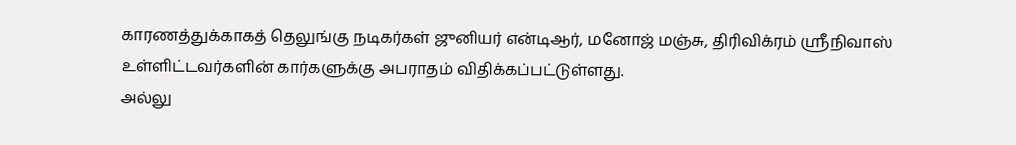காரணத்துக்காகத் தெலுங்கு நடிகர்கள் ஜுனியர் என்டிஆர், மனோஜ் மஞ்சு, திரிவிக்ரம் ஸ்ரீநிவாஸ் உள்ளிட்டவர்களின் கார்களுக்கு அபராதம் விதிக்கப்பட்டுள்ளது.
அல்லு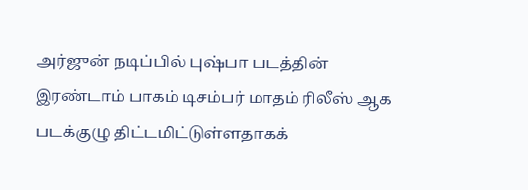அர்ஜுன் நடிப்பில் புஷ்பா படத்தின் இரண்டாம் பாகம் டிசம்பர் மாதம் ரிலீஸ் ஆக படக்குழு திட்டமிட்டுள்ளதாகக்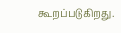கூறப்படுகிறது.